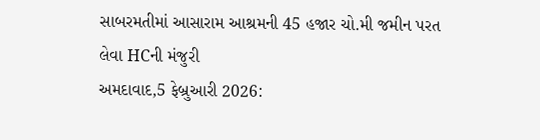સાબરમતીમાં આસારામ આશ્રમની 45 હજાર ચો.મી જમીન પરત લેવા HCની મંજુરી
અમદાવાદ,5 ફેબ્રુઆરી 2026: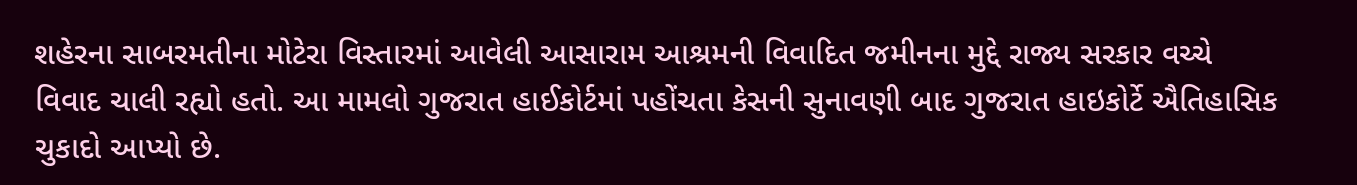શહેરના સાબરમતીના મોટેરા વિસ્તારમાં આવેલી આસારામ આશ્રમની વિવાદિત જમીનના મુદ્દે રાજ્ય સરકાર વચ્ચે વિવાદ ચાલી રહ્યો હતો. આ મામલો ગુજરાત હાઈકોર્ટમાં પહોંચતા કેસની સુનાવણી બાદ ગુજરાત હાઇકોર્ટે ઐતિહાસિક ચુકાદો આપ્યો છે.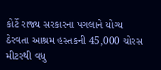કોર્ટે રાજ્ય સરકારના પગલાને યોગ્ય ઠેરવતા આશ્રમ હસ્તકની 45,000 ચોરસ મીટરથી વધુ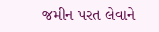જમીન પરત લેવાને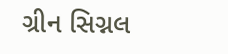ગ્રીન સિગ્નલ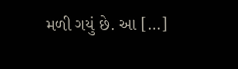મળી ગયું છે. આ […]